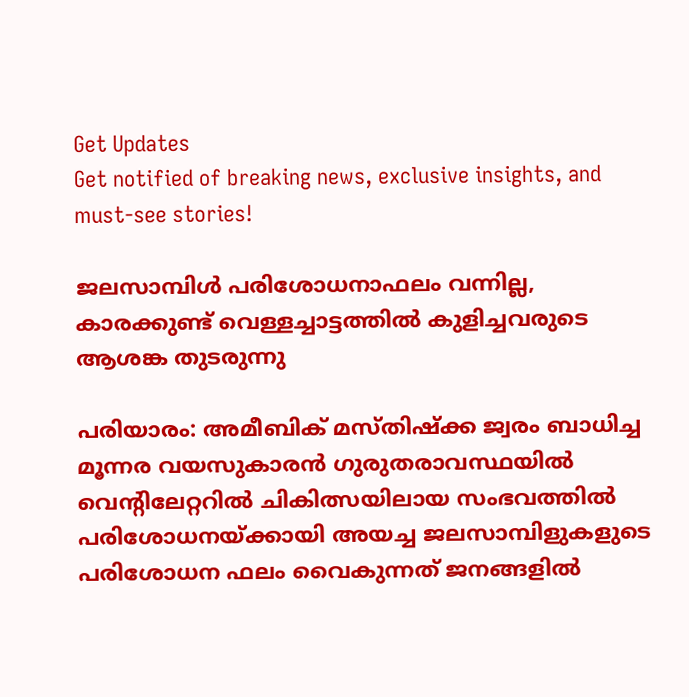Get Updates
Get notified of breaking news, exclusive insights, and must-see stories!

ജലസാമ്പിള്‍ പരിശോധനാഫലം വന്നില്ല, കാരക്കുണ്ട് വെള്ളച്ചാട്ടത്തില്‍ കുളിച്ചവരുടെ ആശങ്ക തുടരുന്നു

പരിയാരം: അമീബിക് മസ്തിഷ്‌ക്ക ജ്വരം ബാധിച്ച മൂന്നര വയസുകാരന്‍ ഗുരുതരാവസ്ഥയില്‍ വെന്റിലേറ്ററില്‍ ചികിത്സയിലായ സംഭവത്തില്‍ പരിശോധനയ്ക്കായി അയച്ച ജലസാമ്പിളുകളുടെ പരിശോധന ഫലം വൈകുന്നത് ജനങ്ങളില്‍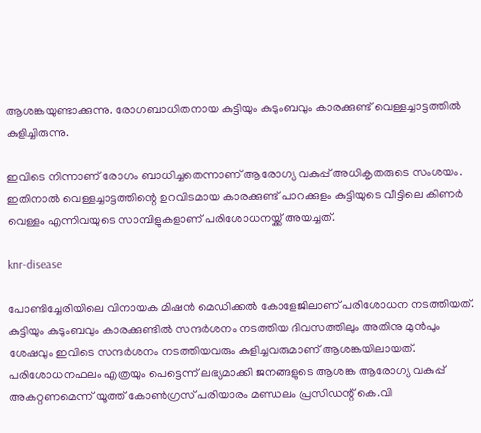ആശങ്കയുണ്ടാക്കുന്നു. രോഗബാധിതനായ കുട്ടിയും കുടുംബവും കാരക്കുണ്ട് വെള്ളച്ചാട്ടത്തില്‍ കുളിച്ചിരുന്നു.

ഇവിടെ നിന്നാണ് രോഗം ബാധിച്ചതെന്നാണ് ആരോഗ്യ വകുപ്പ് അധികൃതരുടെ സംശയം. ഇതിനാല്‍ വെള്ളച്ചാട്ടത്തിന്റെ ഉറവിടമായ കാരക്കുണ്ട് പാറക്കുളം കുട്ടിയുടെ വീട്ടിലെ കിണര്‍ വെള്ളം എന്നിവയുടെ സാമ്പിളുകളാണ് പരിശോധനയ്ക്ക് അയച്ചത്.

knr-disease

പോണ്ടിച്ചേരിയിലെ വിനായക മിഷന്‍ മെഡിക്കല്‍ കോളേജിലാണ് പരിശോധന നടത്തിയത്. കുട്ടിയും കുടുംബവും കാരക്കുണ്ടില്‍ സന്ദര്‍ശനം നടത്തിയ ദിവസത്തിലും അതിനു മുന്‍പും ശേഷവും ഇവിടെ സന്ദര്‍ശനം നടത്തിയവരും കുളിച്ചവരുമാണ് ആശങ്കയിലായത്. പരിശോധനഫലം എത്രയും പെട്ടെന്ന് ലഭ്യമാക്കി ജനങ്ങളുടെ ആശങ്ക ആരോഗ്യ വകുപ്പ് അകറ്റണമെന്ന് യൂത്ത് കോണ്‍ഗ്രസ് പരിയാരം മണ്ഡലം പ്രസിഡന്റ് കെ.വി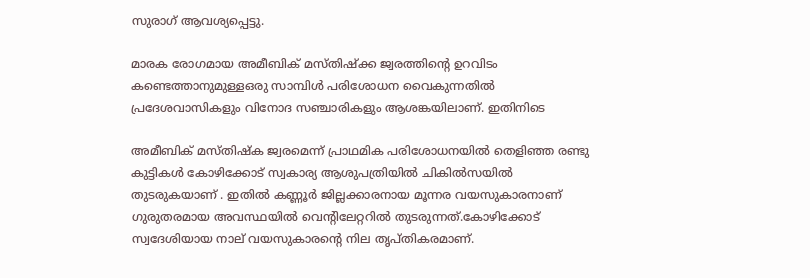സുരാഗ് ആവശ്യപ്പെട്ടു.

മാരക രോഗമായ അമീബിക് മസ്തിഷ്‌ക്ക ജ്വരത്തിന്റെ ഉറവിടം കണ്ടെത്താനുമുള്ളഒരു സാമ്പിള്‍ പരിശോധന വൈകുന്നതില്‍ പ്രദേശവാസികളും വിനോദ സഞ്ചാരികളും ആശങ്കയിലാണ്. ഇതിനിടെ

അമീബിക് മസ്തിഷ്‌ക ജ്വരമെന്ന് പ്രാഥമിക പരിശോധനയില്‍ തെളിഞ്ഞ രണ്ടു കുട്ടികള്‍ കോഴിക്കോട് സ്വകാര്യ ആശുപത്രിയില്‍ ചികില്‍സയില്‍ തുടരുകയാണ് . ഇതില്‍ കണ്ണൂര്‍ ജില്ലക്കാരനായ മൂന്നര വയസുകാരനാണ് ഗുരുതരമായ അവസ്ഥയില്‍ വെന്റിലേറ്ററില്‍ തുടരുന്നത്.കോഴിക്കോട് സ്വദേശിയായ നാല് വയസുകാരന്റെ നില തൃപ്തികരമാണ്.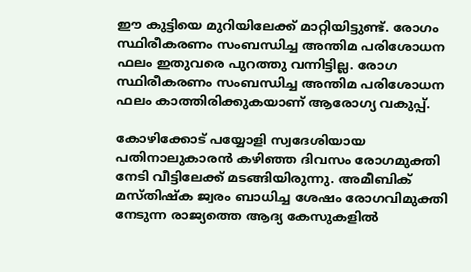ഈ കുട്ടിയെ മുറിയിലേക്ക് മാറ്റിയിട്ടുണ്ട്. രോഗം സ്ഥിരീകരണം സംബന്ധിച്ച അന്തിമ പരിശോധന ഫലം ഇതുവരെ പുറത്തു വന്നിട്ടില്ല. രോഗ സ്ഥിരീകരണം സംബന്ധിച്ച അന്തിമ പരിശോധന ഫലം കാത്തിരിക്കുകയാണ് ആരോഗ്യ വകുപ്പ്.

കോഴിക്കോട് പയ്യോളി സ്വദേശിയായ പതിനാലുകാരന്‍ കഴിഞ്ഞ ദിവസം രോഗമുക്തി നേടി വീട്ടിലേക്ക് മടങ്ങിയിരുന്നു. അമീബിക് മസ്തിഷ്‌ക ജ്വരം ബാധിച്ച ശേഷം രോഗവിമുക്തി നേടുന്ന രാജ്യത്തെ ആദ്യ കേസുകളില്‍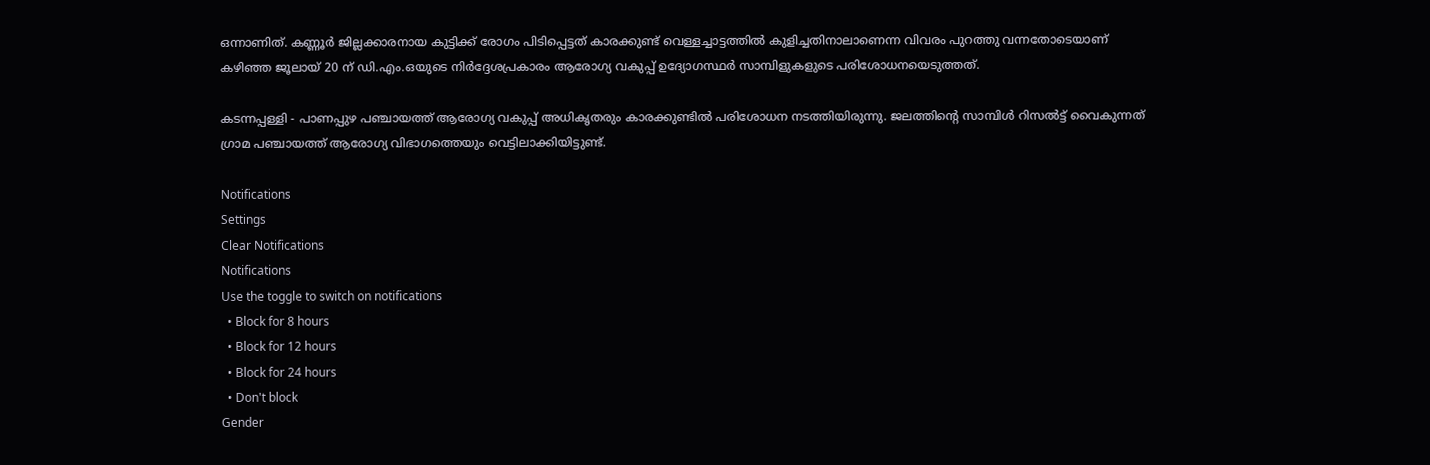ഒന്നാണിത്. കണ്ണൂര്‍ ജില്ലക്കാരനായ കുട്ടിക്ക് രോഗം പിടിപ്പെട്ടത് കാരക്കുണ്ട് വെള്ളച്ചാട്ടത്തില്‍ കുളിച്ചതിനാലാണെന്ന വിവരം പുറത്തു വന്നതോടെയാണ് കഴിഞ്ഞ ജൂലായ് 20 ന് ഡി.എം.ഒയുടെ നിര്‍ദ്ദേശപ്രകാരം ആരോഗ്യ വകുപ്പ് ഉദ്യോഗസ്ഥര്‍ സാമ്പിളുകളുടെ പരിശോധനയെടുത്തത്.

കടന്നപ്പള്ളി - പാണപ്പുഴ പഞ്ചായത്ത് ആരോഗ്യ വകുപ്പ് അധികൃതരും കാരക്കുണ്ടില്‍ പരിശോധന നടത്തിയിരുന്നു. ജലത്തിന്റെ സാമ്പിള്‍ റിസല്‍ട്ട് വൈകുന്നത് ഗ്രാമ പഞ്ചായത്ത് ആരോഗ്യ വിഭാഗത്തെയും വെട്ടിലാക്കിയിട്ടുണ്ട്.

Notifications
Settings
Clear Notifications
Notifications
Use the toggle to switch on notifications
  • Block for 8 hours
  • Block for 12 hours
  • Block for 24 hours
  • Don't block
Gender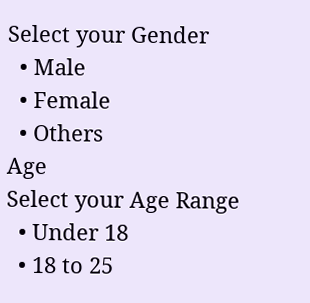Select your Gender
  • Male
  • Female
  • Others
Age
Select your Age Range
  • Under 18
  • 18 to 25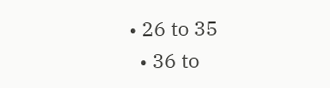• 26 to 35
  • 36 to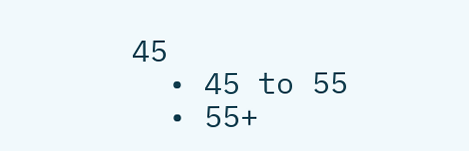45
  • 45 to 55
  • 55+